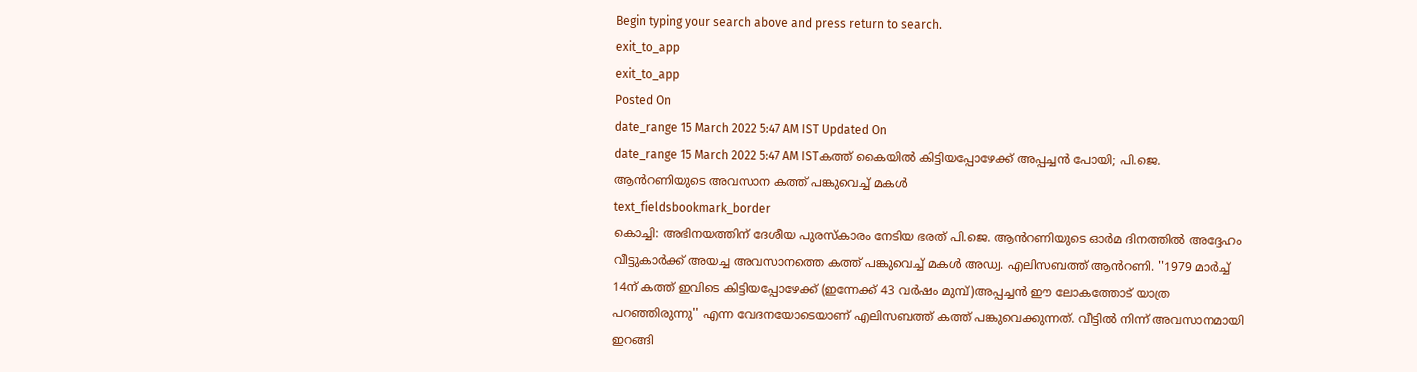Begin typing your search above and press return to search.
exit_to_app
exit_to_app
Posted On
date_range 15 March 2022 5:47 AM IST Updated On
date_range 15 March 2022 5:47 AM ISTകത്ത് കൈയിൽ കിട്ടിയപ്പോഴേക്ക് അപ്പച്ചൻ പോയി; പി.ജെ. ആൻറണിയുടെ അവസാന കത്ത് പങ്കുവെച്ച് മകൾ
text_fieldsbookmark_border
കൊച്ചി: അഭിനയത്തിന് ദേശീയ പുരസ്കാരം നേടിയ ഭരത് പി.ജെ. ആൻറണിയുടെ ഓർമ ദിനത്തിൽ അദ്ദേഹം വീട്ടുകാർക്ക് അയച്ച അവസാനത്തെ കത്ത് പങ്കുവെച്ച് മകൾ അഡ്വ. എലിസബത്ത് ആൻറണി. ''1979 മാർച്ച് 14ന് കത്ത് ഇവിടെ കിട്ടിയപ്പോഴേക്ക് (ഇന്നേക്ക് 43 വർഷം മുമ്പ്)അപ്പച്ചൻ ഈ ലോകത്തോട് യാത്ര പറഞ്ഞിരുന്നു'' എന്ന വേദനയോടെയാണ് എലിസബത്ത് കത്ത് പങ്കുവെക്കുന്നത്. വീട്ടിൽ നിന്ന് അവസാനമായി ഇറങ്ങി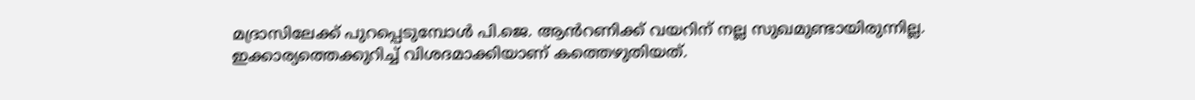മദ്രാസിലേക്ക് പുറപ്പെടുമ്പോൾ പി.ജെ. ആൻറണിക്ക് വയറിന് നല്ല സുഖമുണ്ടായിരുന്നില്ല. ഇക്കാര്യത്തെക്കുറിച്ച് വിശദമാക്കിയാണ് കത്തെഴുതിയത്.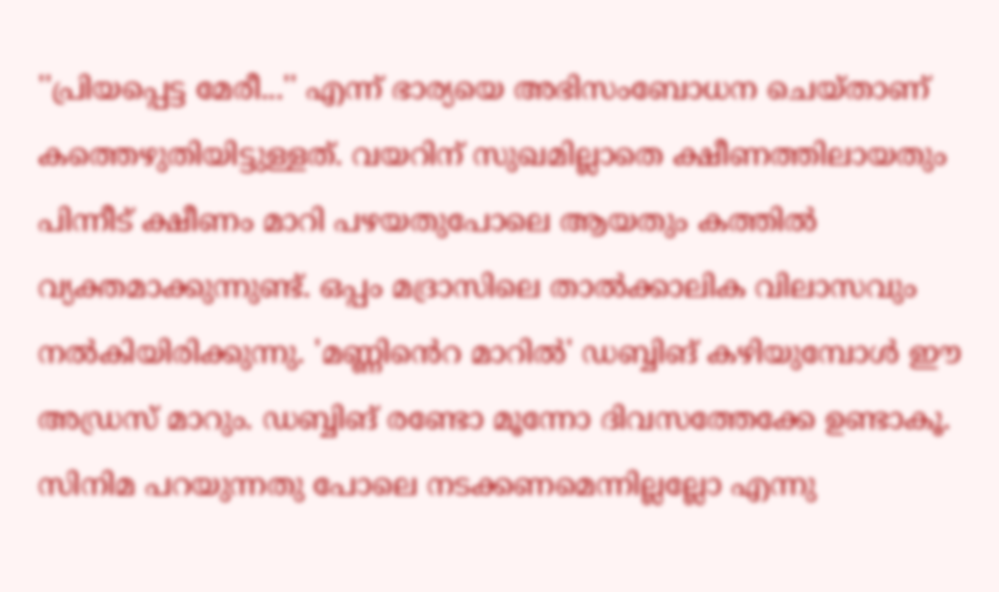''പ്രിയപ്പെട്ട മേരീ...'' എന്ന് ഭാര്യയെ അഭിസംബോധന ചെയ്താണ് കത്തെഴുതിയിട്ടുള്ളത്. വയറിന് സുഖമില്ലാതെ ക്ഷീണത്തിലായതും പിന്നീട് ക്ഷീണം മാറി പഴയതുപോലെ ആയതും കത്തിൽ വ്യക്തമാക്കുന്നുണ്ട്. ഒപ്പം മദ്രാസിലെ താൽക്കാലിക വിലാസവും നൽകിയിരിക്കുന്നു. 'മണ്ണിൻെറ മാറിൽ' ഡബ്ബിങ് കഴിയുമ്പോൾ ഈ അഡ്രസ് മാറും. ഡബ്ബിങ് രണ്ടോ മൂന്നോ ദിവസത്തേക്കേ ഉണ്ടാകൂ. സിനിമ പറയുന്നതു പോലെ നടക്കണമെന്നില്ലല്ലോ എന്നു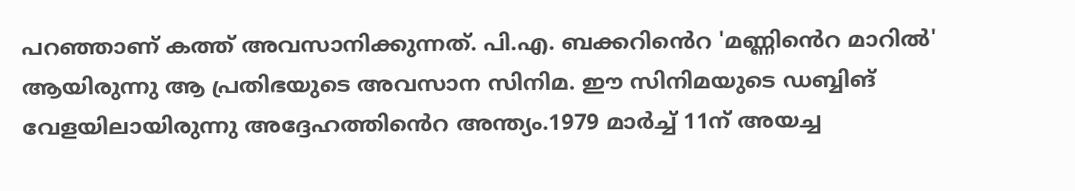പറഞ്ഞാണ് കത്ത് അവസാനിക്കുന്നത്. പി.എ. ബക്കറിൻെറ 'മണ്ണിൻെറ മാറിൽ' ആയിരുന്നു ആ പ്രതിഭയുടെ അവസാന സിനിമ. ഈ സിനിമയുടെ ഡബ്ബിങ് വേളയിലായിരുന്നു അദ്ദേഹത്തിൻെറ അന്ത്യം.1979 മാർച്ച് 11ന് അയച്ച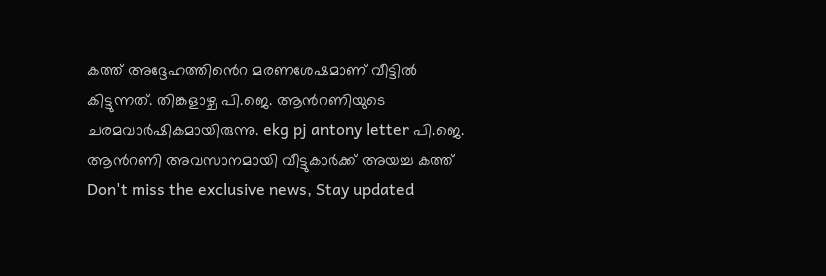കത്ത് അദ്ദേഹത്തിൻെറ മരണശേഷമാണ് വീട്ടിൽ കിട്ടുന്നത്. തിങ്കളാഴ്ച പി.ജെ. ആൻറണിയുടെ ചരമവാർഷികമായിരുന്നു. ekg pj antony letter പി.ജെ. ആൻറണി അവസാനമായി വീട്ടുകാർക്ക് അയച്ച കത്ത്
Don't miss the exclusive news, Stay updated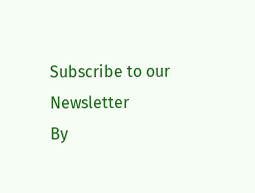Subscribe to our Newsletter
By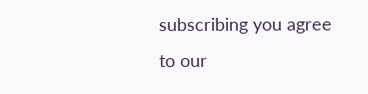subscribing you agree to our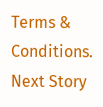Terms & Conditions.
Next Story